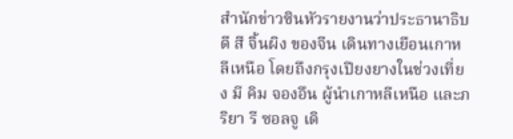สำนักข่าวซินหัวรายงานว่าประธานาธิบดี สี จิ้นผิง ของจีน เดินทางเยือนเกาหลีเหนือ โดยถึงกรุงเปียงยางในช่วงเที่ยง มี คิม จองอึน ผู้นำเกาหลีเหนือ และภริยา รี ซอลจู เดิ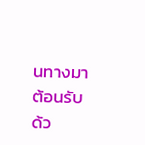นทางมาต้อนรับด้ว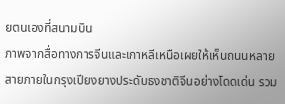ยตนเองที่สนามบิน
ภาพจากสื่อทางการจีนและเกาหลีเหนือเผยให้เห็นถนนหลายสายภายในกรุงเปียงยางประดับธงชาติจีนอย่างโดดเด่น รวม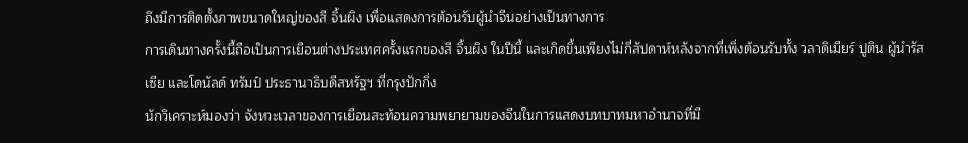ถึงมีการติดตั้งภาพขนาดใหญ่ของสี จิ้นผิง เพื่อแสดงการต้อนรับผู้นำจีนอย่างเป็นทางการ
การเดินทางครั้งนี้ถือเป็นการเยือนต่างประเทศครั้งแรกของสี จิ้นผิง ในปีนี้ และเกิดขึ้นเพียงไม่กี่สัปดาห์หลังจากที่เพิ่งต้อนรับทั้ง วลาดิเมียร์ ปูติน ผู้นำรัสเซีย และโดนัลด์ ทรัมป์ ประธานาธิบดีสหรัฐฯ ที่กรุงปักกิ่ง
นักวิเคราะห์มองว่า จังหวะเวลาของการเยือนสะท้อนความพยายามของจีนในการแสดงบทบาทมหาอำนาจที่มี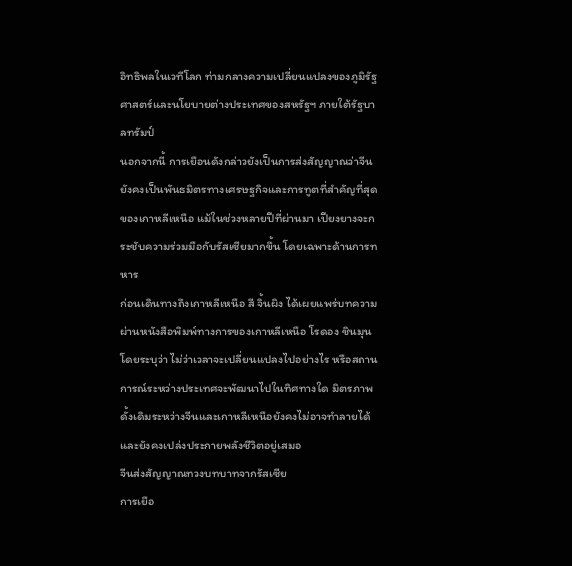อิทธิพลในเวทีโลก ท่ามกลางความเปลี่ยนแปลงของภูมิรัฐศาสตร์และนโยบายต่างประเทศของสหรัฐฯ ภายใต้รัฐบาลทรัมป์
นอกจากนี้ การเยือนดังกล่าวยังเป็นการส่งสัญญาณว่าจีนยังคงเป็นพันธมิตรทางเศรษฐกิจและการทูตที่สำคัญที่สุดของเกาหลีเหนือ แม้ในช่วงหลายปีที่ผ่านมา เปียงยางจะกระชับความร่วมมือกับรัสเซียมากขึ้น โดยเฉพาะด้านการทหาร
ก่อนเดินทางถึงเกาหลีเหนือ สี จิ้นผิง ได้เผยแพร่บทความผ่านหนังสือพิมพ์ทางการของเกาหลีเหนือ โรดอง ชินมุน โดยระบุว่า ไม่ว่าเวลาจะเปลี่ยนแปลงไปอย่างไร หรือสถานการณ์ระหว่างประเทศจะพัฒนาไปในทิศทางใด มิตรภาพดั้งเดิมระหว่างจีนและเกาหลีเหนือยังคงไม่อาจทำลายได้ และยังคงเปล่งประกายพลังชีวิตอยู่เสมอ
จีนส่งสัญญาณทวงบทบาทจากรัสเซีย
การเยือ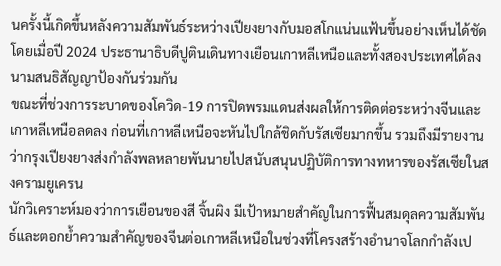นครั้งนี้เกิดขึ้นหลังความสัมพันธ์ระหว่างเปียงยางกับมอสโกแน่นแฟ้นขึ้นอย่างเห็นได้ชัด โดยเมื่อปี 2024 ประธานาธิบดีปูตินเดินทางเยือนเกาหลีเหนือและทั้งสองประเทศได้ลงนามสนธิสัญญาป้องกันร่วมกัน
ขณะที่ช่วงการระบาดของโควิด-19 การปิดพรมแดนส่งผลให้การติดต่อระหว่างจีนและเกาหลีเหนือลดลง ก่อนที่เกาหลีเหนือจะหันไปใกล้ชิดกับรัสเซียมากขึ้น รวมถึงมีรายงานว่ากรุงเปียงยางส่งกำลังพลหลายพันนายไปสนับสนุนปฏิบัติการทางทหารของรัสเซียในสงครามยูเครน
นักวิเคราะห์มองว่าการเยือนของสี จิ้นผิง มีเป้าหมายสำคัญในการฟื้นสมดุลความสัมพันธ์และตอกย้ำความสำคัญของจีนต่อเกาหลีเหนือในช่วงที่โครงสร้างอำนาจโลกกำลังเป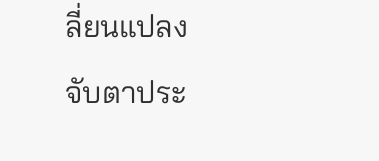ลี่ยนแปลง
จับตาประ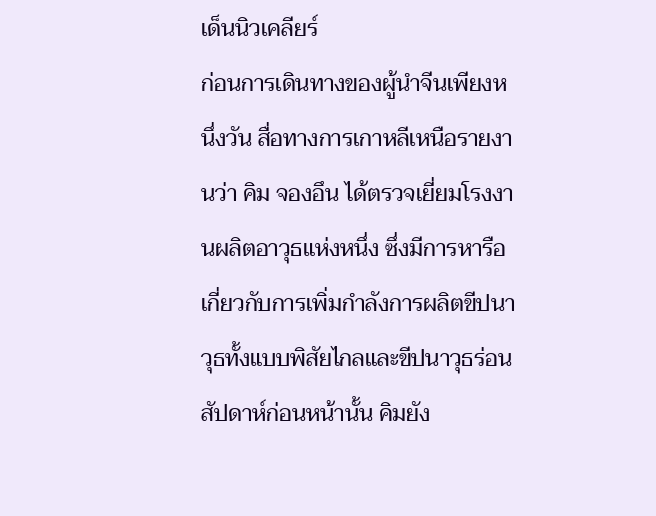เด็นนิวเคลียร์
ก่อนการเดินทางของผู้นำจีนเพียงหนึ่งวัน สื่อทางการเกาหลีเหนือรายงานว่า คิม จองอึน ได้ตรวจเยี่ยมโรงงานผลิตอาวุธแห่งหนึ่ง ซึ่งมีการหารือเกี่ยวกับการเพิ่มกำลังการผลิตขีปนาวุธทั้งแบบพิสัยไกลและขีปนาวุธร่อน
สัปดาห์ก่อนหน้านั้น คิมยัง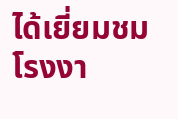ได้เยี่ยมชมโรงงา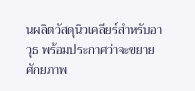นผลิตวัสดุนิวเคลียร์สำหรับอาวุธ พร้อมประกาศว่าจะขยายศักยภาพ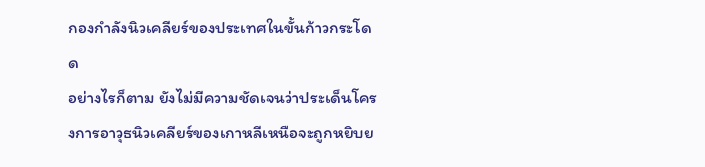กองกำลังนิวเคลียร์ของประเทศในขั้นก้าวกระโดด
อย่างไรก็ตาม ยังไม่มีความชัดเจนว่าประเด็นโครงการอาวุธนิวเคลียร์ของเกาหลีเหนือจะถูกหยิบย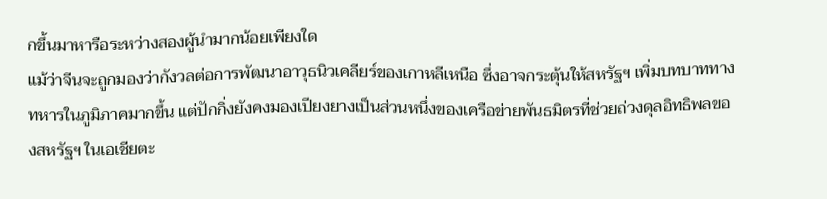กขึ้นมาหารือระหว่างสองผู้นำมากน้อยเพียงใด
แม้ว่าจีนจะถูกมองว่ากังวลต่อการพัฒนาอาวุธนิวเคลียร์ของเกาหลีเหนือ ซึ่งอาจกระตุ้นให้สหรัฐฯ เพิ่มบทบาททางทหารในภูมิภาคมากขึ้น แต่ปักกิ่งยังคงมองเปียงยางเป็นส่วนหนึ่งของเครือข่ายพันธมิตรที่ช่วยถ่วงดุลอิทธิพลของสหรัฐฯ ในเอเชียตะ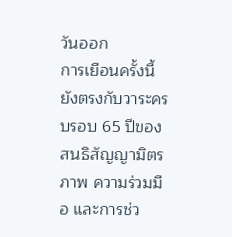วันออก
การเยือนครั้งนี้ยังตรงกับวาระครบรอบ 65 ปีของสนธิสัญญามิตรภาพ ความร่วมมือ และการช่ว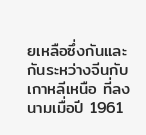ยเหลือซึ่งกันและกันระหว่างจีนกับเกาหลีเหนือ ที่ลงนามเมื่อปี 1961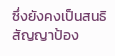ซึ่งยังคงเป็นสนธิสัญญาป้อง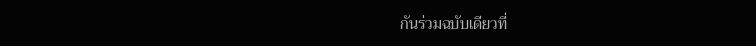กันร่วมฉบับเดียวที่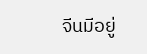จีนมีอยู่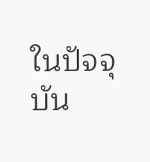ในปัจจุบัน